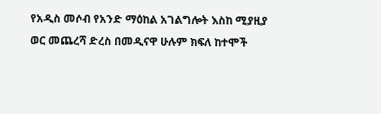የአዲስ መሶብ የአንድ ማዕከል አገልግሎት እስከ ሚያዚያ ወር መጨረሻ ድረስ በመዲናዋ ሁሉም ክፍለ ከተሞች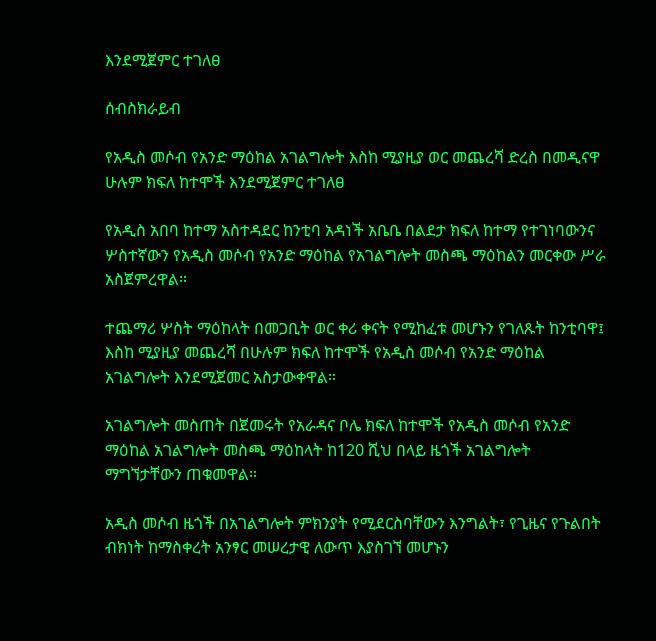እንደሚጀምር ተገለፀ

ሰብስክራይብ

የአዲስ መሶብ የአንድ ማዕከል አገልግሎት እስከ ሚያዚያ ወር መጨረሻ ድረስ በመዲናዋ ሁሉም ክፍለ ከተሞች እንደሚጀምር ተገለፀ

የአዲስ አበባ ከተማ አስተዳደር ከንቲባ አዳነች አቤቤ በልደታ ክፍለ ከተማ የተገነባውንና ሦስተኛውን የአዲስ መሶብ የአንድ ማዕከል የአገልግሎት መስጫ ማዕከልን መርቀው ሥራ አስጀምረዋል።

ተጨማሪ ሦስት ማዕከላት በመጋቢት ወር ቀሪ ቀናት የሚከፈቱ መሆኑን የገለጹት ከንቲባዋ፤ እስከ ሚያዚያ መጨረሻ በሁሉም ክፍለ ከተሞች የአዲስ መሶብ የአንድ ማዕከል አገልግሎት እንደሚጀመር አስታውቀዋል።

አገልግሎት መስጠት በጀመሩት የአራዳና ቦሌ ክፍለ ከተሞች የአዲስ መሶብ የአንድ ማዕከል አገልግሎት መስጫ ማዕከላት ከ120 ሺህ በላይ ዜጎች አገልግሎት ማግኘታቸውን ጠቁመዋል።

አዲስ መሶብ ዜጎች በአገልግሎት ምክንያት የሚደርስባቸውን እንግልት፣ የጊዜና የጉልበት ብክነት ከማስቀረት አንፃር መሠረታዊ ለውጥ እያስገኘ መሆኑን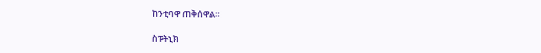ከንቲባዋ ጠቅሰዋል።

ስፑትኒክ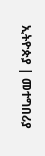ኢትዮጵያ | መተግበሪያ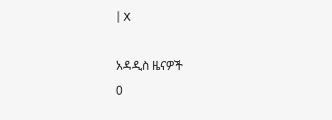| X

አዳዲስ ዜናዎች
0